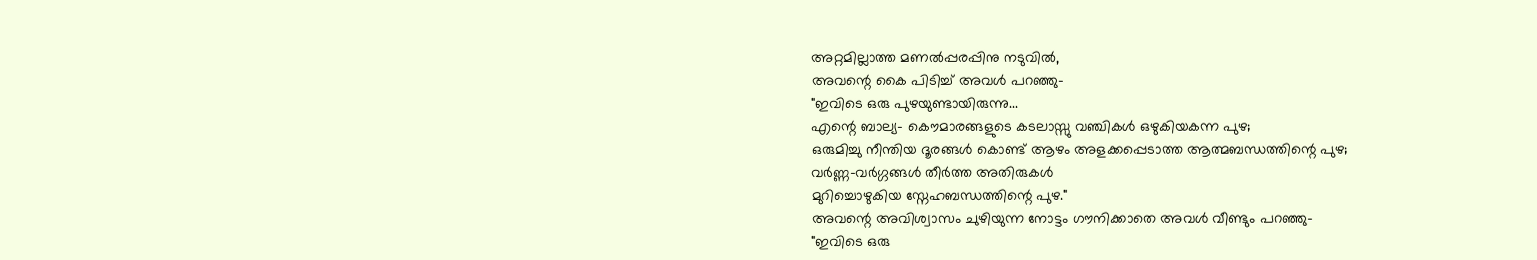അറ്റമില്ലാത്ത മണൽപ്പരപ്പിനു നടുവിൽ,
അവന്റെ കൈ പിടിച്ച് അവൾ പറഞ്ഞു-
"ഇവിടെ ഒരു പുഴയുണ്ടായിരുന്നു...
എന്റെ ബാല്യ- കൌമാരങ്ങളുടെ കടലാസ്സു വഞ്ചികൾ ഒഴുകിയകന്ന പുഴ;
ഒരുമിച്ചു നീന്തിയ ദൂരങ്ങൾ കൊണ്ട് ആഴം അളക്കപ്പെടാത്ത ആത്മബന്ധത്തിന്റെ പുഴ;
വർണ്ണ-വർഗ്ഗങ്ങൾ തീർത്ത അതിരുകൾ
മുറിച്ചൊഴുകിയ സ്നേഹബന്ധത്തിന്റെ പുഴ."
അവന്റെ അവിശ്വാസം ചുഴിയുന്ന നോട്ടം ഗൗനിക്കാതെ അവൾ വീണ്ടും പറഞ്ഞു-
"ഇവിടെ ഒരു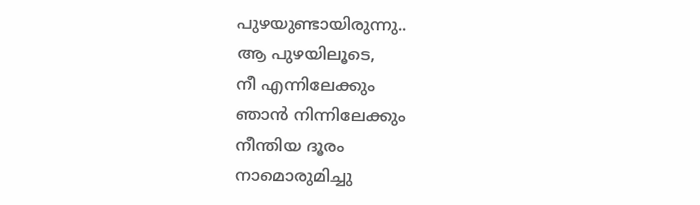പുഴയുണ്ടായിരുന്നു..
ആ പുഴയിലൂടെ,
നീ എന്നിലേക്കും
ഞാൻ നിന്നിലേക്കും
നീന്തിയ ദൂരം
നാമൊരുമിച്ചു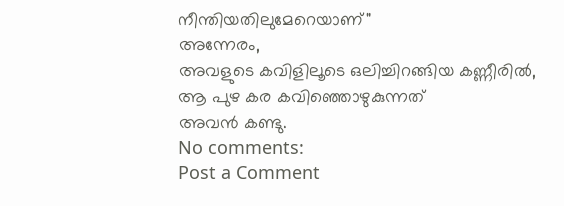നീന്തിയതിലുമേറെയാണ്"
അന്നേരം,
അവളുടെ കവിളിലൂടെ ഒലിച്ചിറങ്ങിയ കണ്ണീരിൽ,
ആ പുഴ കര കവിഞ്ഞൊഴുകുന്നത്
അവൻ കണ്ടു.
No comments:
Post a Comment